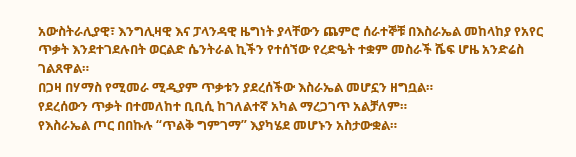አውስትራሊያዊ፣ እንግሊዛዊ እና ፓላንዳዊ ዜግነት ያላቸውን ጨምሮ ሰራተኞቹ በእስራኤል መከላከያ የአየር ጥቃት እንደተገደሉበት ወርልድ ሴንትራል ኪችን የተሰኘው የረድዔት ተቋም መስራች ሼፍ ሆዜ አንድሬስ ገልጸዋል።
በጋዛ በሃማስ የሚመራ ሚዲያም ጥቃቱን ያደረሰችው እስራኤል መሆኗን ዘግቧል።
የደረሰውን ጥቃት በተመለከተ ቢቢሲ ከገለልተኛ አካል ማረጋገጥ አልቻለም።
የእስራኤል ጦር በበኩሉ “ጥልቅ ግምገማ” እያካሄደ መሆኑን አስታውቋል።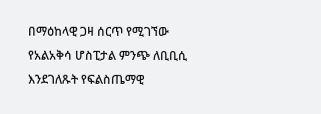በማዕከላዊ ጋዛ ሰርጥ የሚገኘው የአልአቅሳ ሆስፒታል ምንጭ ለቢቢሲ እንደገለጹት የፍልስጤማዊ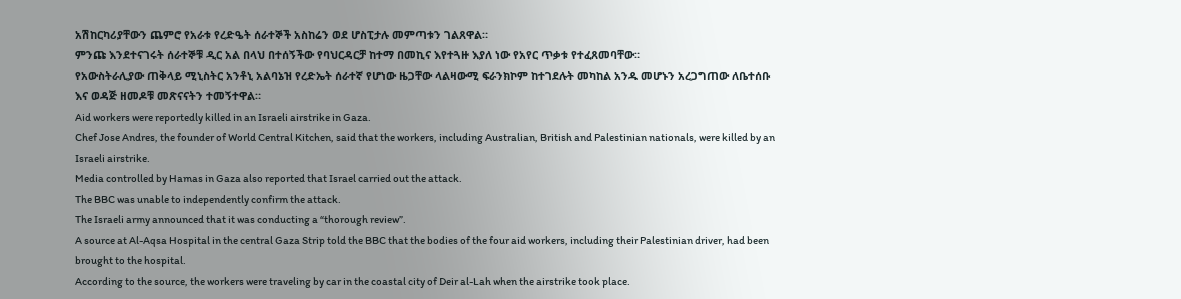አሽከርካሪያቸውን ጨምሮ የአራቱ የረድዔት ሰራተኞች አስከሬን ወደ ሆስፒታሉ መምጣቱን ገልጸዋል።
ምንጩ እንደተናገሩት ሰራተኞቹ ዲር አል በላህ በተሰኝችው የባህርዳርቻ ከተማ በመኪና እየተጓዙ እያለ ነው የአየር ጥቃቱ የተፈጸመባቸው።
የአውስትራሊያው ጠቅላይ ሚኒስትር አንቶኒ አልባኔዝ የረድኤት ሰራተኛ የሆነው ዜጋቸው ላልዛውሚ ፍራንክኮም ከተገደሉት መካከል አንዱ መሆኑን አረጋግጠው ለቤተሰቡ እና ወዳጅ ዘመዶቹ መጽናናትን ተመኝተዋል።
Aid workers were reportedly killed in an Israeli airstrike in Gaza.
Chef Jose Andres, the founder of World Central Kitchen, said that the workers, including Australian, British and Palestinian nationals, were killed by an Israeli airstrike.
Media controlled by Hamas in Gaza also reported that Israel carried out the attack.
The BBC was unable to independently confirm the attack.
The Israeli army announced that it was conducting a “thorough review”.
A source at Al-Aqsa Hospital in the central Gaza Strip told the BBC that the bodies of the four aid workers, including their Palestinian driver, had been brought to the hospital.
According to the source, the workers were traveling by car in the coastal city of Deir al-Lah when the airstrike took place.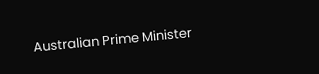Australian Prime Minister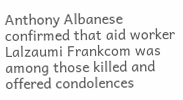Anthony Albanese confirmed that aid worker Lalzaumi Frankcom was among those killed and offered condolences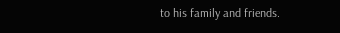to his family and friends.